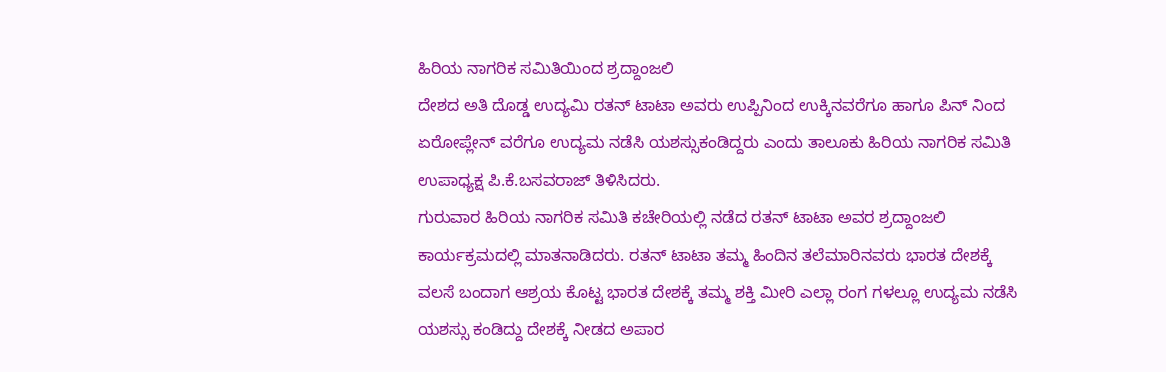ಹಿರಿಯ ನಾಗರಿಕ ಸಮಿತಿಯಿಂದ ಶ್ರದ್ದಾಂಜಲಿ
ದೇಶದ ಅತಿ ದೊಡ್ಡ ಉದ್ಯಮಿ ರತನ್ ಟಾಟಾ ಅವರು ಉಪ್ಪಿನಿಂದ ಉಕ್ಕಿನವರೆಗೂ ಹಾಗೂ ಪಿನ್ ನಿಂದ ಏರೋಪ್ಲೇನ್ ವರೆಗೂ ಉದ್ಯಮ ನಡೆಸಿ ಯಶಸ್ಸುಕಂಡಿದ್ದರು ಎಂದು ತಾಲೂಕು ಹಿರಿಯ ನಾಗರಿಕ ಸಮಿತಿ ಉಪಾಧ್ಯಕ್ಷ ಪಿ.ಕೆ.ಬಸವರಾಜ್ ತಿಳಿಸಿದರು.
ಗುರುವಾರ ಹಿರಿಯ ನಾಗರಿಕ ಸಮಿತಿ ಕಚೇರಿಯಲ್ಲಿ ನಡೆದ ರತನ್ ಟಾಟಾ ಅವರ ಶ್ರದ್ದಾಂಜಲಿ ಕಾರ್ಯಕ್ರಮದಲ್ಲಿ ಮಾತನಾಡಿದರು. ರತನ್ ಟಾಟಾ ತಮ್ಮ ಹಿಂದಿನ ತಲೆಮಾರಿನವರು ಭಾರತ ದೇಶಕ್ಕೆ ವಲಸೆ ಬಂದಾಗ ಆಶ್ರಯ ಕೊಟ್ಟ ಭಾರತ ದೇಶಕ್ಕೆ ತಮ್ಮ ಶಕ್ತಿ ಮೀರಿ ಎಲ್ಲಾ ರಂಗ ಗಳಲ್ಲೂ ಉದ್ಯಮ ನಡೆಸಿ ಯಶಸ್ಸು ಕಂಡಿದ್ದು ದೇಶಕ್ಕೆ ನೀಡದ ಅಪಾರ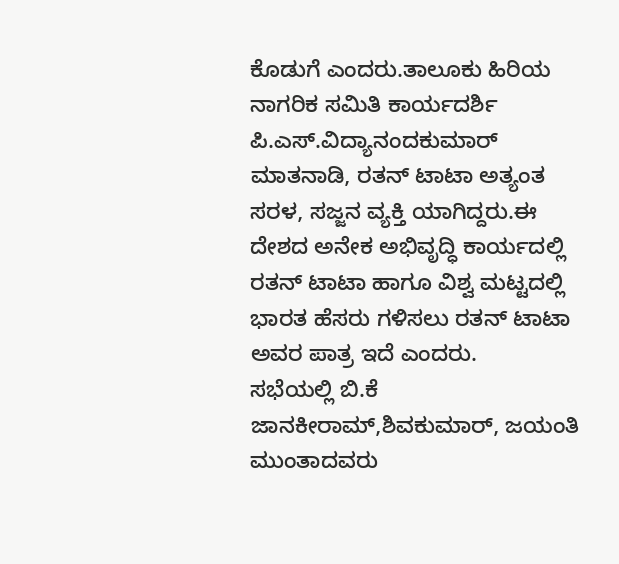ಕೊಡುಗೆ ಎಂದರು.ತಾಲೂಕು ಹಿರಿಯ ನಾಗರಿಕ ಸಮಿತಿ ಕಾರ್ಯದರ್ಶಿ ಪಿ.ಎಸ್.ವಿದ್ಯಾನಂದಕುಮಾರ್ ಮಾತನಾಡಿ, ರತನ್ ಟಾಟಾ ಅತ್ಯಂತ ಸರಳ, ಸಜ್ಜನ ವ್ಯಕ್ತಿ ಯಾಗಿದ್ದರು.ಈ ದೇಶದ ಅನೇಕ ಅಭಿವೃದ್ಧಿ ಕಾರ್ಯದಲ್ಲಿ ರತನ್ ಟಾಟಾ ಹಾಗೂ ವಿಶ್ವ ಮಟ್ಟದಲ್ಲಿ ಭಾರತ ಹೆಸರು ಗಳಿಸಲು ರತನ್ ಟಾಟಾ ಅವರ ಪಾತ್ರ ಇದೆ ಎಂದರು.
ಸಭೆಯಲ್ಲಿ ಬಿ.ಕೆ ಜಾನಕೀರಾಮ್,ಶಿವಕುಮಾರ್, ಜಯಂತಿ ಮುಂತಾದವರು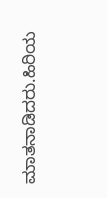ಮಾತನಾಡಿದರು.ಹಿರಿಯ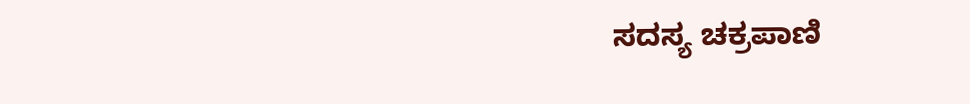ಸದಸ್ಯ ಚಕ್ರಪಾಣಿ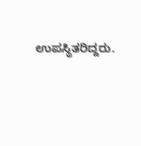ಉಪಸ್ಥಿತರಿದ್ದರು.